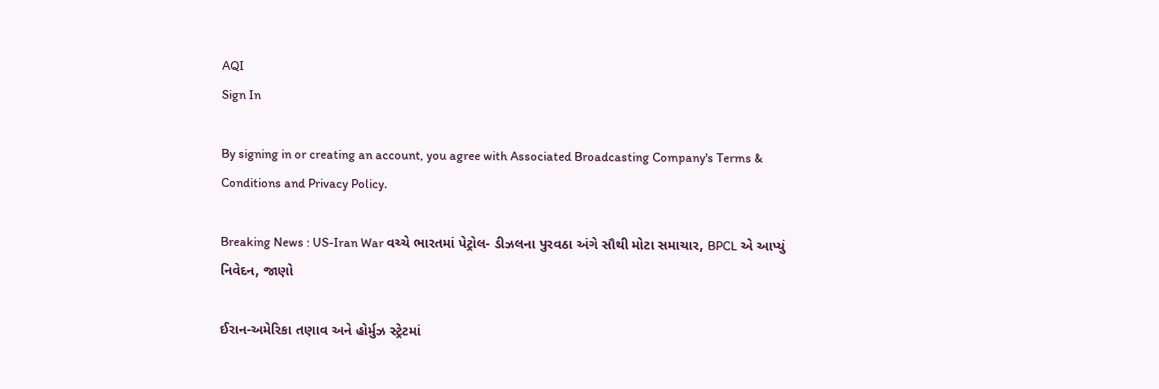AQI
Sign In

By signing in or creating an account, you agree with Associated Broadcasting Company's Terms & Conditions and Privacy Policy.

Breaking News : US-Iran War વચ્ચે ભારતમાં પેટ્રોલ- ડીઝલના પુરવઠા અંગે સૌથી મોટા સમાચાર, BPCL એ આપ્યું નિવેદન, જાણો

ઈરાન-અમેરિકા તણાવ અને હોર્મુઝ સ્ટ્રેટમાં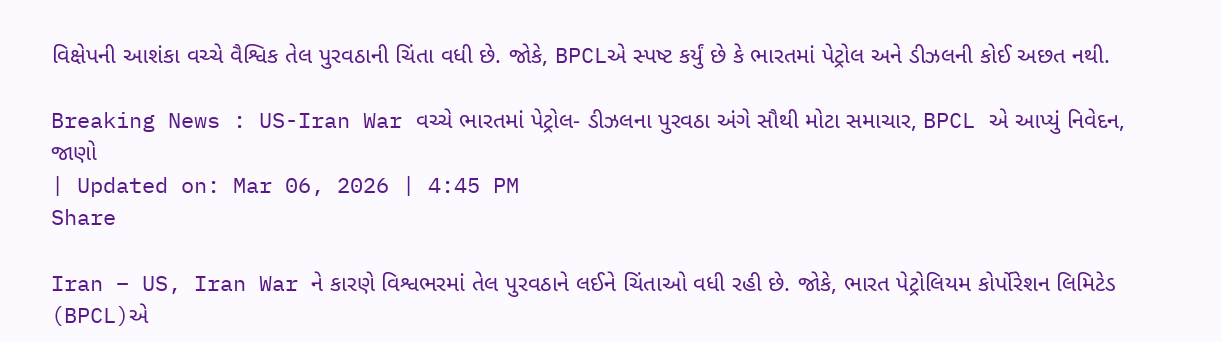વિક્ષેપની આશંકા વચ્ચે વૈશ્વિક તેલ પુરવઠાની ચિંતા વધી છે. જોકે, BPCLએ સ્પષ્ટ કર્યું છે કે ભારતમાં પેટ્રોલ અને ડીઝલની કોઈ અછત નથી.

Breaking News : US-Iran War વચ્ચે ભારતમાં પેટ્રોલ- ડીઝલના પુરવઠા અંગે સૌથી મોટા સમાચાર, BPCL એ આપ્યું નિવેદન, જાણો
| Updated on: Mar 06, 2026 | 4:45 PM
Share

Iran – US, Iran War ને કારણે વિશ્વભરમાં તેલ પુરવઠાને લઈને ચિંતાઓ વધી રહી છે. જોકે, ભારત પેટ્રોલિયમ કોર્પોરેશન લિમિટેડ (BPCL)એ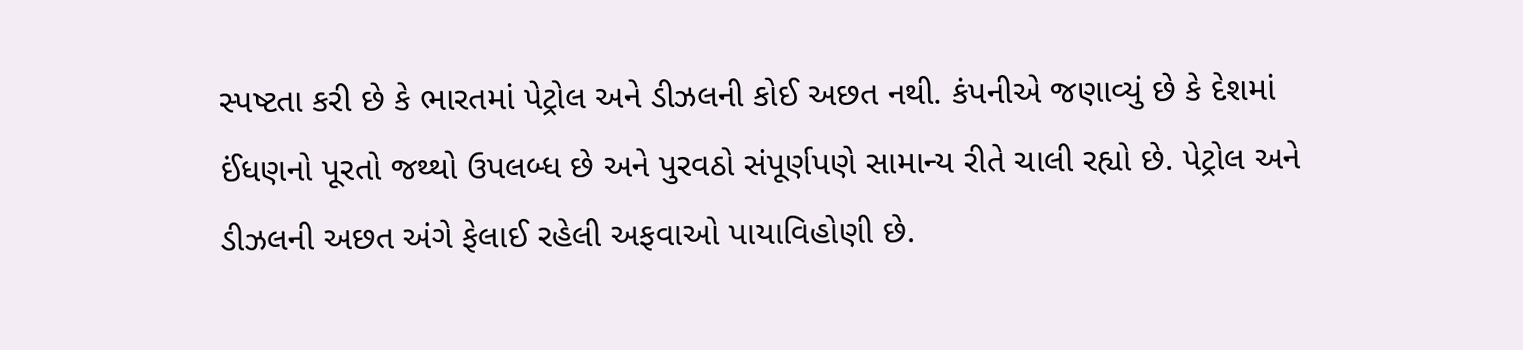સ્પષ્ટતા કરી છે કે ભારતમાં પેટ્રોલ અને ડીઝલની કોઈ અછત નથી. કંપનીએ જણાવ્યું છે કે દેશમાં ઈંધણનો પૂરતો જથ્થો ઉપલબ્ધ છે અને પુરવઠો સંપૂર્ણપણે સામાન્ય રીતે ચાલી રહ્યો છે. પેટ્રોલ અને ડીઝલની અછત અંગે ફેલાઈ રહેલી અફવાઓ પાયાવિહોણી છે.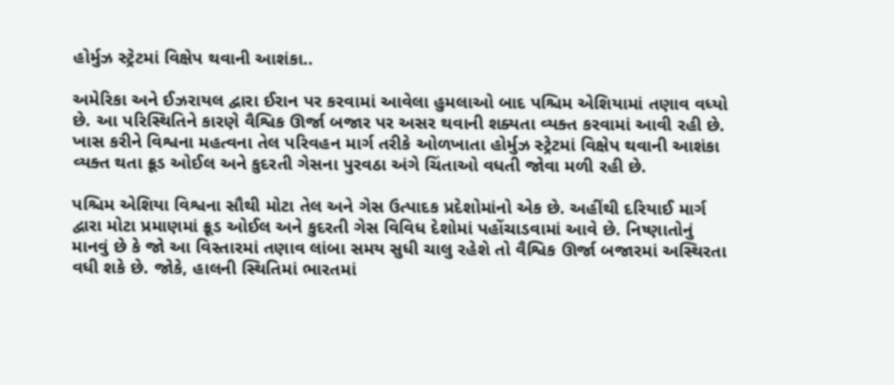હોર્મુઝ સ્ટ્રેટમાં વિક્ષેપ થવાની આશંકા..

અમેરિકા અને ઈઝરાયલ દ્વારા ઈરાન પર કરવામાં આવેલા હુમલાઓ બાદ પશ્ચિમ એશિયામાં તણાવ વધ્યો છે. આ પરિસ્થિતિને કારણે વૈશ્વિક ઊર્જા બજાર પર અસર થવાની શક્યતા વ્યક્ત કરવામાં આવી રહી છે. ખાસ કરીને વિશ્વના મહત્વના તેલ પરિવહન માર્ગ તરીકે ઓળખાતા હોર્મુઝ સ્ટ્રેટમાં વિક્ષેપ થવાની આશંકા વ્યક્ત થતા ક્રૂડ ઓઈલ અને કુદરતી ગેસના પુરવઠા અંગે ચિંતાઓ વધતી જોવા મળી રહી છે.

પશ્ચિમ એશિયા વિશ્વના સૌથી મોટા તેલ અને ગેસ ઉત્પાદક પ્રદેશોમાંનો એક છે. અહીંથી દરિયાઈ માર્ગ દ્વારા મોટા પ્રમાણમાં ક્રૂડ ઓઈલ અને કુદરતી ગેસ વિવિધ દેશોમાં પહોંચાડવામાં આવે છે. નિષ્ણાતોનું માનવું છે કે જો આ વિસ્તારમાં તણાવ લાંબા સમય સુધી ચાલુ રહેશે તો વૈશ્વિક ઊર્જા બજારમાં અસ્થિરતા વધી શકે છે. જોકે, હાલની સ્થિતિમાં ભારતમાં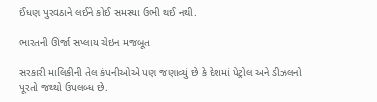ઈંધણ પુરવઠાને લઈને કોઈ સમસ્યા ઉભી થઈ નથી.

ભારતની ઊર્જા સપ્લાય ચેઇન મજબૂત

સરકારી માલિકીની તેલ કંપનીઓએ પણ જણાવ્યું છે કે દેશમાં પેટ્રોલ અને ડીઝલનો પૂરતો જથ્થો ઉપલબ્ધ છે.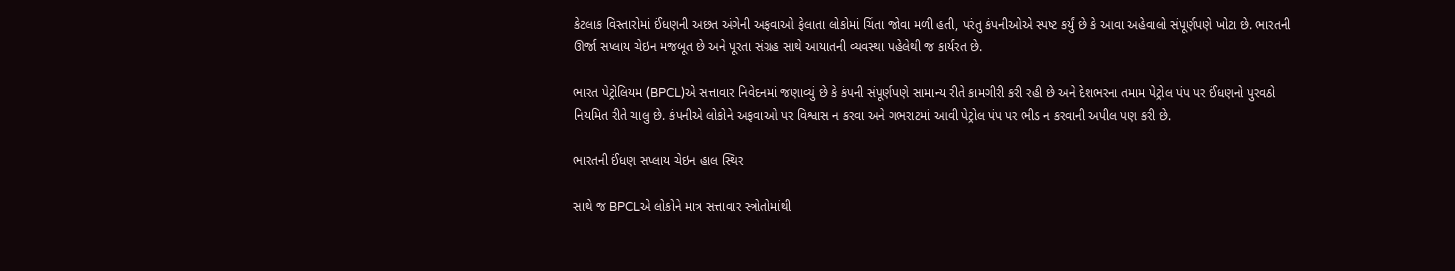કેટલાક વિસ્તારોમાં ઈંધણની અછત અંગેની અફવાઓ ફેલાતા લોકોમાં ચિંતા જોવા મળી હતી, પરંતુ કંપનીઓએ સ્પષ્ટ કર્યું છે કે આવા અહેવાલો સંપૂર્ણપણે ખોટા છે. ભારતની ઊર્જા સપ્લાય ચેઇન મજબૂત છે અને પૂરતા સંગ્રહ સાથે આયાતની વ્યવસ્થા પહેલેથી જ કાર્યરત છે.

ભારત પેટ્રોલિયમ (BPCL)એ સત્તાવાર નિવેદનમાં જણાવ્યું છે કે કંપની સંપૂર્ણપણે સામાન્ય રીતે કામગીરી કરી રહી છે અને દેશભરના તમામ પેટ્રોલ પંપ પર ઈંધણનો પુરવઠો નિયમિત રીતે ચાલુ છે. કંપનીએ લોકોને અફવાઓ પર વિશ્વાસ ન કરવા અને ગભરાટમાં આવી પેટ્રોલ પંપ પર ભીડ ન કરવાની અપીલ પણ કરી છે.

ભારતની ઈંધણ સપ્લાય ચેઇન હાલ સ્થિર

સાથે જ BPCLએ લોકોને માત્ર સત્તાવાર સ્ત્રોતોમાંથી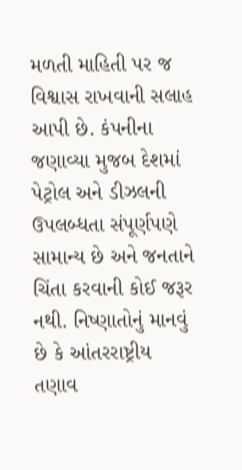મળતી માહિતી પર જ વિશ્વાસ રાખવાની સલાહ આપી છે. કંપનીના જણાવ્યા મુજબ દેશમાં પેટ્રોલ અને ડીઝલની ઉપલબ્ધતા સંપૂર્ણપણે સામાન્ય છે અને જનતાને ચિંતા કરવાની કોઈ જરૂર નથી. નિષ્ણાતોનું માનવું છે કે આંતરરાષ્ટ્રીય તણાવ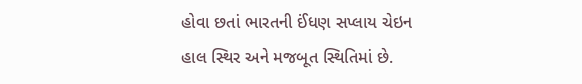હોવા છતાં ભારતની ઈંધણ સપ્લાય ચેઇન હાલ સ્થિર અને મજબૂત સ્થિતિમાં છે.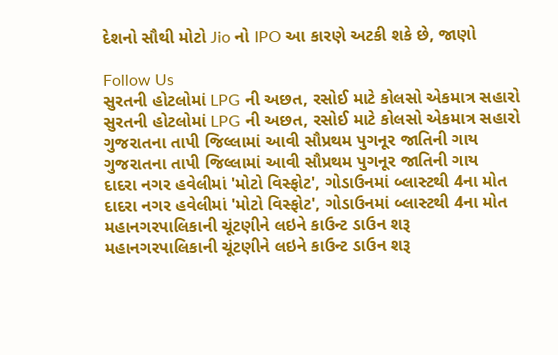દેશનો સૌથી મોટો Jio નો IPO આ કારણે અટકી શકે છે, જાણો

Follow Us
સુરતની હોટલોમાં LPG ની અછત, રસોઈ માટે કોલસો એકમાત્ર સહારો
સુરતની હોટલોમાં LPG ની અછત, રસોઈ માટે કોલસો એકમાત્ર સહારો
ગુજરાતના તાપી જિલ્લામાં આવી સૌપ્રથમ પુગનૂર જાતિની ગાય
ગુજરાતના તાપી જિલ્લામાં આવી સૌપ્રથમ પુગનૂર જાતિની ગાય
દાદરા નગર હવેલીમાં 'મોટો વિસ્ફોટ', ગોડાઉનમાં બ્લાસ્ટથી 4ના મોત
દાદરા નગર હવેલીમાં 'મોટો વિસ્ફોટ', ગોડાઉનમાં બ્લાસ્ટથી 4ના મોત
મહાનગરપાલિકાની ચૂંટણીને લઇને કાઉન્ટ ડાઉન શરૂ
મહાનગરપાલિકાની ચૂંટણીને લઇને કાઉન્ટ ડાઉન શરૂ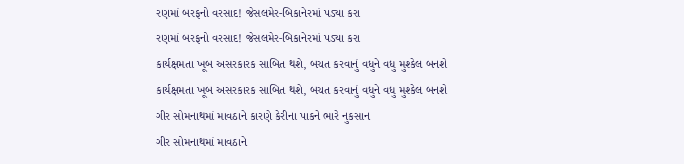રણમાં બરફનો વરસાદ! જેસલમેર-બિકાનેરમાં પડ્યા કરા
રણમાં બરફનો વરસાદ! જેસલમેર-બિકાનેરમાં પડ્યા કરા
કાર્યક્ષમતા ખૂબ અસરકારક સાબિત થશે, બચત કરવાનું વધુને વધુ મુશ્કેલ બનશે
કાર્યક્ષમતા ખૂબ અસરકારક સાબિત થશે, બચત કરવાનું વધુને વધુ મુશ્કેલ બનશે
ગીર સોમનાથમાં માવઠાને કારણે કેરીના પાકને ભારે નુકસાન
ગીર સોમનાથમાં માવઠાને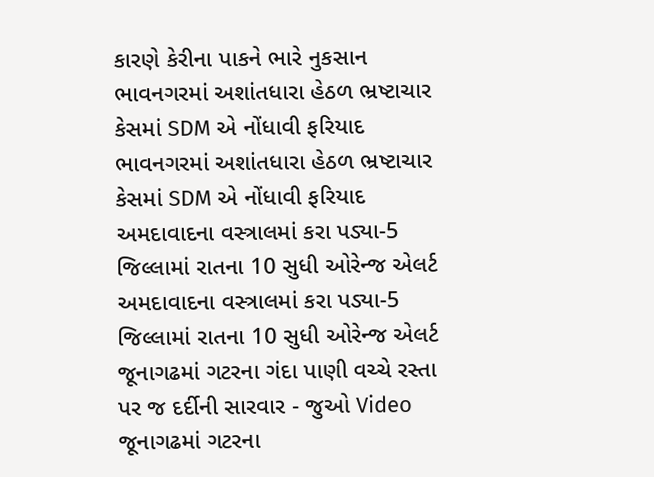કારણે કેરીના પાકને ભારે નુકસાન
ભાવનગરમાં અશાંતધારા હેઠળ ભ્રષ્ટાચાર કેસમાં SDM એ નોંધાવી ફરિયાદ
ભાવનગરમાં અશાંતધારા હેઠળ ભ્રષ્ટાચાર કેસમાં SDM એ નોંધાવી ફરિયાદ
અમદાવાદના વસ્ત્રાલમાં કરા પડ્યા-5 જિલ્લામાં રાતના 10 સુધી ઓરેન્જ એલર્ટ
અમદાવાદના વસ્ત્રાલમાં કરા પડ્યા-5 જિલ્લામાં રાતના 10 સુધી ઓરેન્જ એલર્ટ
જૂનાગઢમાં ગટરના ગંદા પાણી વચ્ચે રસ્તા પર જ દર્દીની સારવાર - જુઓ Video
જૂનાગઢમાં ગટરના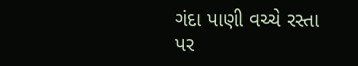ગંદા પાણી વચ્ચે રસ્તા પર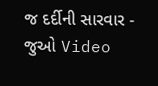જ દર્દીની સારવાર - જુઓ Video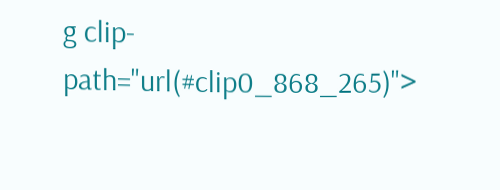g clip-path="url(#clip0_868_265)">